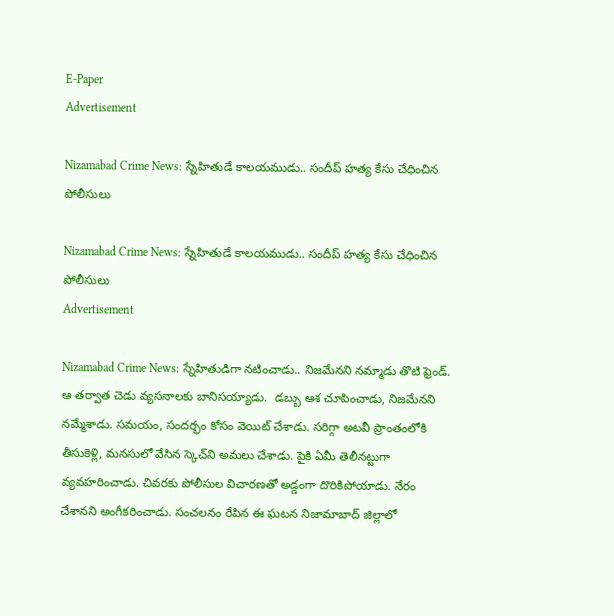E-Paper
Advertisement

Nizamabad Crime News: స్నేహితుడే కాలయముడు.. సందీప్ హత్య కేసు చేధించిన పోలీసులు

Nizamabad Crime News: స్నేహితుడే కాలయముడు.. సందీప్ హత్య కేసు చేధించిన పోలీసులు
Advertisement

Nizamabad Crime News: స్నేహితుడిగా నటించాడు.. నిజమేనని నమ్మాడు తొటి ఫ్రెండ్. ఆ తర్వాత చెడు వ్యసనాలకు బానిసయ్యాడు.  డబ్బు ఆశ చూపించాడు, నిజమేనని నమ్మేశాడు. సమయం, సందర్భం కోసం వెయిట్ చేశాడు. సరిగ్గా అటవీ ప్రాంతంలోకి తీసుకెళ్లి, మనసులో వేసిన స్కెచ్‌ని అమలు చేశాడు. పైకి ఏమీ తెలీనట్టుగా వ్యవహరించాడు. చివరకు పోలీసుల విచారణతో అడ్డంగా దొరికిపోయాడు. నేరం చేశానని అంగీకరించాడు. సంచలనం రేపిన ఈ ఘటన నిజామాబాద్ జిల్లాలో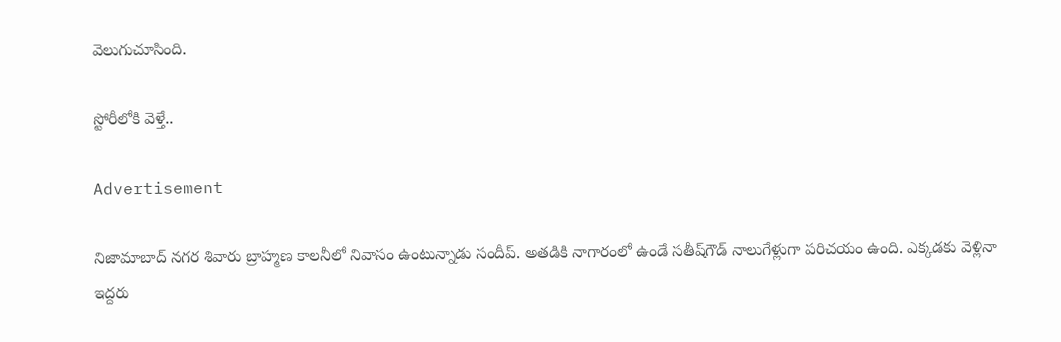వెలుగుచూసింది.

స్టోరీలోకి వెళ్తే..

Advertisement

నిజామాబాద్ నగర శివారు బ్రాహ్మణ కాలనీలో నివాసం ఉంటున్నాడు సందీప్. అతడికి నాగారంలో ఉండే సతీష్‌గౌడ్‌ నాలుగేళ్లుగా పరిచయం ఉంది. ఎక్కడకు వెళ్లినా ఇద్దరు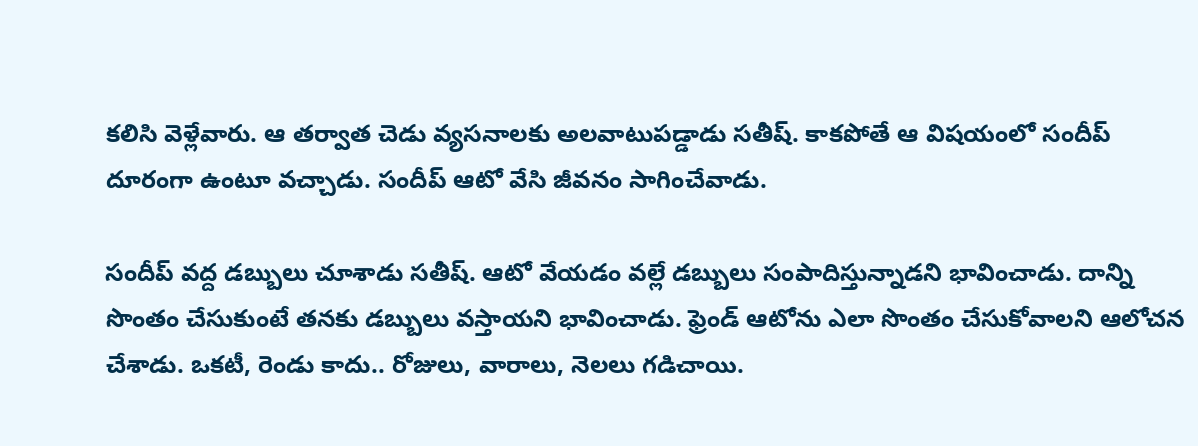కలిసి వెళ్లేవారు. ఆ తర్వాత చెడు వ్యసనాలకు అలవాటుపడ్డాడు సతీష్‌. కాకపోతే ఆ విషయంలో సందీప్ దూరంగా ఉంటూ వచ్చాడు. సందీప్ ఆటో వేసి జీవనం సాగించేవాడు.

సందీప్ వద్ద డబ్బులు చూశాడు సతీష్. ఆటో వేయడం వల్లే డబ్బులు సంపాదిస్తున్నాడని భావించాడు. దాన్ని సొంతం చేసుకుంటే తనకు డబ్బులు వస్తాయని భావించాడు. ఫ్రెండ్ ఆటోను ఎలా సొంతం చేసుకోవాలని ఆలోచన చేశాడు. ఒకటీ, రెండు కాదు.. రోజులు, వారాలు, నెలలు గడిచాయి.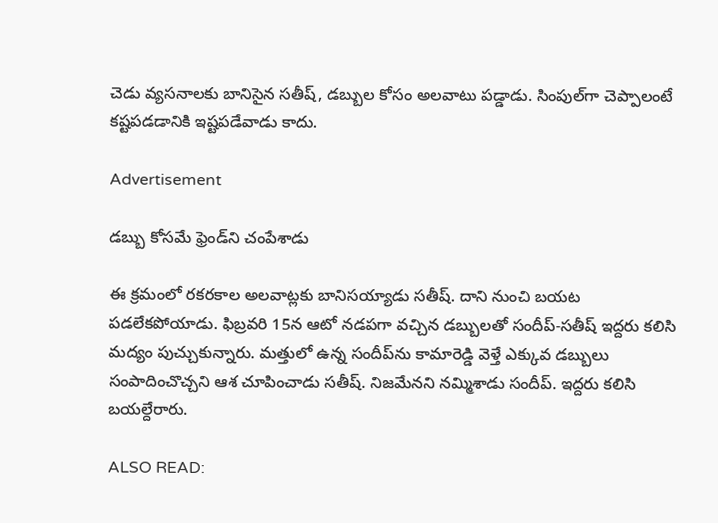చెడు వ్యసనాలకు బానిసైన సతీష్, డబ్బుల కోసం అలవాటు పడ్డాడు. సింపుల్‌గా చెప్పాలంటే కష్టపడడానికి ఇష్టపడేవాడు కాదు.

Advertisement

డబ్బు కోసమే ఫ్రెండ్‌ని చంపేశాడు

ఈ క్రమంలో రకరకాల అలవాట్లకు బానిసయ్యాడు సతీష్. దాని నుంచి బయట పడలేకపోయాడు. ఫిబ్రవరి 15న ఆటో నడపగా వచ్చిన డబ్బులతో సందీప్-సతీష్ ఇద్దరు కలిసి మద్యం పుచ్చుకున్నారు. మత్తులో ఉన్న సందీప్‌ను కామారెడ్డి వెళ్తే ఎక్కువ డబ్బులు సంపాదించొచ్చని ఆశ చూపించాడు సతీష్‌. నిజమేనని నమ్మిశాడు సందీప్. ఇద్దరు కలిసి బయల్దేరారు.

ALSO READ: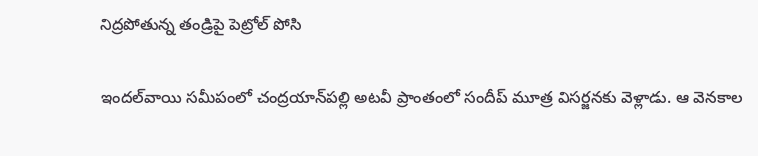నిద్రపోతున్న తండ్రిపై పెట్రోల్ పోసి

ఇందల్‌వాయి సమీపంలో చంద్రయాన్‌పల్లి అటవీ ప్రాంతంలో సందీప్‌ మూత్ర విసర్జనకు వెళ్లాడు. ఆ వెనకాల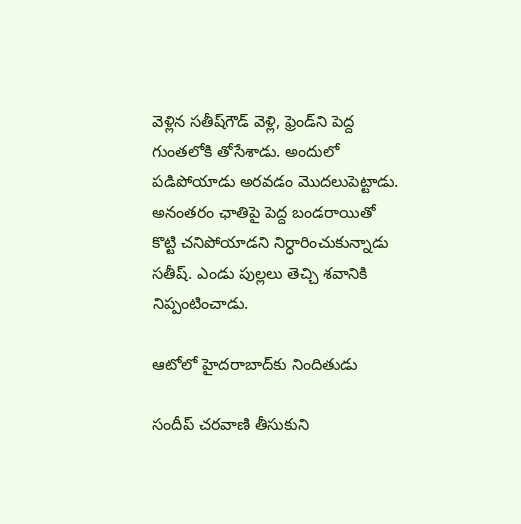వెళ్లిన సతీష్‌గౌడ్‌ వెళ్లి, ఫ్రెండ్‌ని పెద్ద గుంతలోకి తోసేశాడు. అందులో పడిపోయాడు అరవడం మొదలుపెట్టాడు. అనంతరం ఛాతిపై పెద్ద బండరాయితో కొట్టి చనిపోయాడని నిర్ధారించుకున్నాడు సతీష్. ఎండు పుల్లలు తెచ్చి శవానికి నిప్పంటించాడు.

ఆటోలో హైదరాబాద్‌కు నిందితుడు

సందీప్‌ చరవాణి తీసుకుని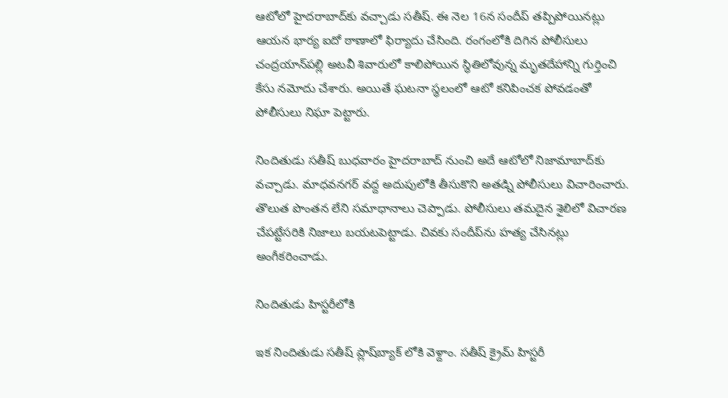ఆటోలో హైదరాబాద్‌కు వచ్చాడు సతీష్. ఈ నెల 16న సందీప్‌ తప్పిపోయినట్లు ఆయన భార్య ఐదో ఠాణాలో ఫిర్యాదు చేసింది. రంగంలోకి దిగిన పోలీసులు చంద్రయాన్‌పల్లి అటవీ శివారులో కాలిపోయిన స్థితిలోవున్న మృతదేహాన్ని గుర్తించి కేసు నమోదు చేశారు. అయితే ఘటనా స్థలంలో ఆటో కనిపించక పోవడంతో పోలీసులు నిఘా పెట్టారు.

నిందితుడు సతీష్‌ బుధవారం హైదరాబాద్ నుంచి అదే ఆటోలో నిజామాబాద్‌కు వచ్చాడు. మాధవనగర్‌ వద్ద అదుపులోకి తీసుకొని అతడ్ని పోలీసులు విచారించారు. తొలుత పొంతన లేని సమాధానాలు చెప్పాడు. పోలీసులు తమదైన శైలిలో విచారణ చేపట్టేసరికి నిజాలు బయటపెట్టాడు. చివకు సందీప్‌ను హత్య చేసినట్లు అంగీకరించాడు.

నిందితుడు హిస్టరీలోకి

ఇక నిందితుడు సతీష్ ప్లాష్‌బ్యాక్ లోకి వెళ్దాం. సతీష్ క్రైమ్ హిస్టరీ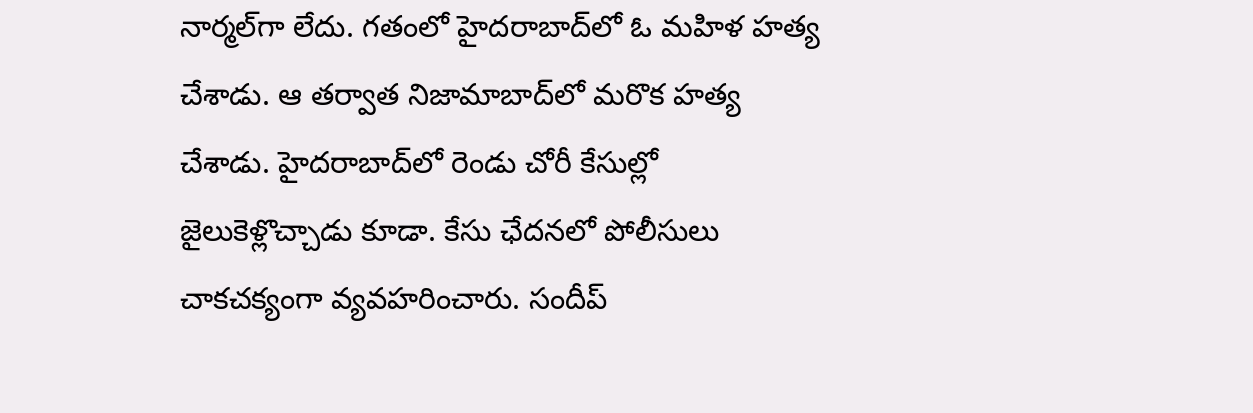నార్మల్‌గా లేదు. గతంలో హైదరాబాద్‌లో ఓ మహిళ హత్య చేశాడు. ఆ తర్వాత నిజామాబాద్‌లో మరొక హత్య చేశాడు. హైదరాబాద్‌లో రెండు చోరీ కేసుల్లో జైలుకెళ్లొచ్చాడు కూడా. కేసు ఛేదనలో పోలీసులు చాకచక్యంగా వ్యవహరించారు. సందీప్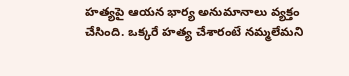హత్యపై ఆయన‌ భార్య అనుమానాలు వ్యక్తం చేసింది. ఒక్కరే హత్య చేశారంటే నమ్మలేమని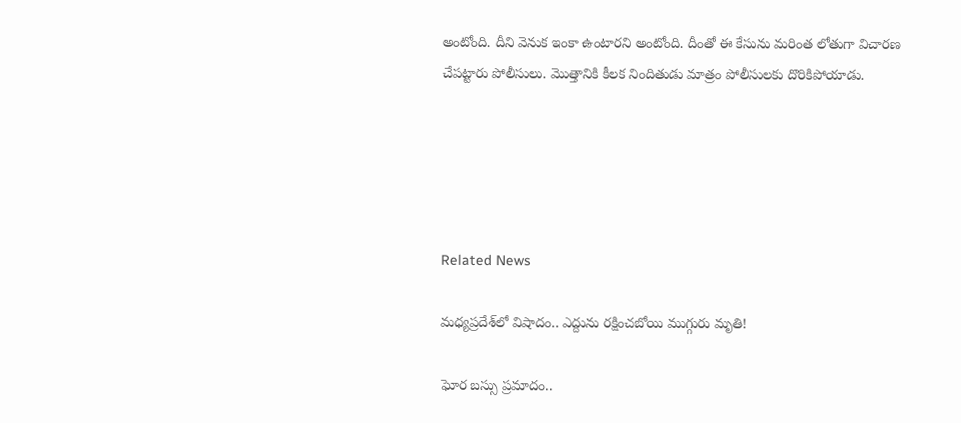అంటోంది. దీని వెనుక ఇంకా ఉంటారని అంటోంది. దీంతో ఈ కేసును మరింత లోతుగా విచారణ చేపట్టారు పోలీసులు. మొత్తానికి కీలక నిందితుడు మాత్రం పోలీసులకు దొరికిపోయాడు.





Related News

మధ్యప్రదేశ్‌లో విషాదం.. ఎద్దును రక్షించబోయి ముగ్గురు మృతి!

ఘోర బస్సు ప్రమాదం..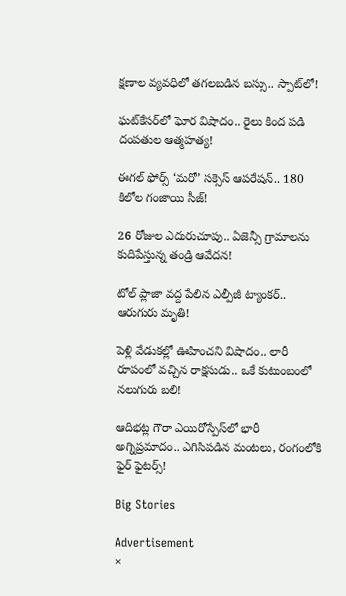క్షణాల వ్యవధిలో తగలబడిన బస్సు.. స్పాట్‌లో!

ఘట్‌కేసర్‌లో ఘోర విషాదం.. రైలు కింద పడి దంపతుల ఆత్మహత్య!

ఈగల్ ఫోర్స్ ‘మరో’ సక్సెస్ ఆపరేషన్.. 180 కిలోల గంజాయి సీజ్!

26 రోజుల ఎదురుచూపు.. ఏజెన్సీ గ్రామాలను కుదిపేస్తున్న తండ్రి ఆవేదన!

టోల్ ప్లాజా వద్ద పేలిన ఎల్పీజీ ట్యాంకర్.. ఆరుగురు మృతి!

పెళ్లి వేడుకల్లో ఊహించని విషాదం.. లారీ రూపంలో వచ్చిన రాక్షసుడు.. ఒకే కుటుంబంలో నలుగురు బలి!

ఆదిభట్ల గౌరా ఎయిరోస్పేస్‌లో భారీ అగ్నిప్రమాదం.. ఎగిసిపడిన మంటలు, రంగంలోకి ఫైర్ ఫైటర్స్!

Big Stories

Advertisement
×